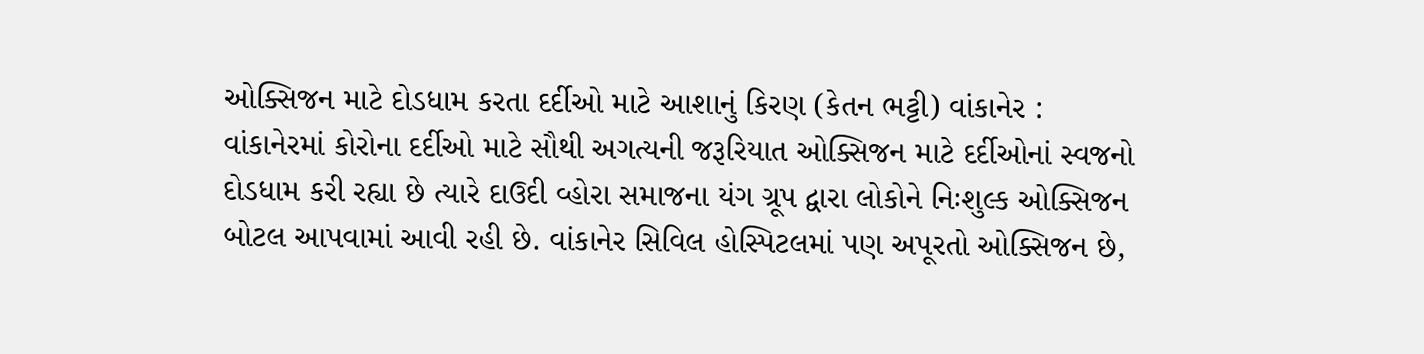ઓક્સિજન માટે દોડધામ કરતા દર્દીઓ માટે આશાનું કિરણ (કેતન ભટ્ટી) વાંકાનેર : વાંકાનેરમાં કોરોના દર્દીઓ માટે સૌથી અગત્યની જરૂરિયાત ઓક્સિજન માટે દર્દીઓનાં સ્વજનો દોડધામ કરી રહ્યા છે ત્યારે દાઉદી વ્હોરા સમાજના યંગ ગ્રૂપ દ્વારા લોકોને નિઃશુલ્ક ઓક્સિજન બોટલ આપવામાં આવી રહી છે. વાંકાનેર સિવિલ હોસ્પિટલમાં પણ અપૂરતો ઓક્સિજન છે,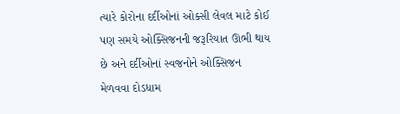ત્યારે કોરોના દર્દીઓનાં ઓક્સી લેવલ માટે કોઈ પણ સમયે ઓક્સિજનની જરૂરિયાત ઊભી થાય છે અને દર્દીઓનાં સ્વજનોને ઓક્સિજન મેળવવા દોડધામ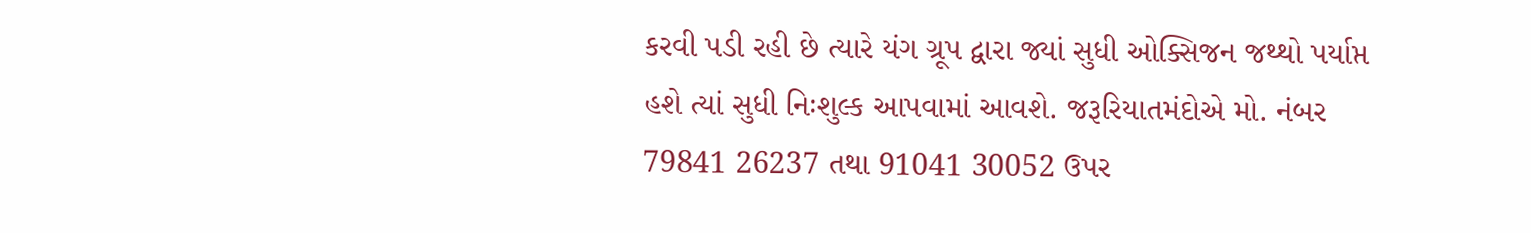કરવી પડી રહી છે ત્યારે યંગ ગ્રૂપ દ્વારા જ્યાં સુધી ઓક્સિજન જથ્થો પર્યાપ્ત હશે ત્યાં સુધી નિઃશુલ્ક આપવામાં આવશે. જરૂરિયાતમંદોએ મો. નંબર 79841 26237 તથા 91041 30052 ઉપર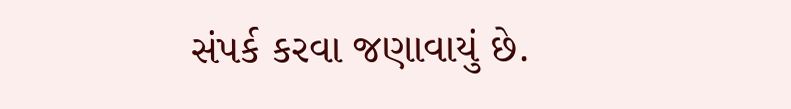સંપર્ક કરવા જણાવાયું છે.